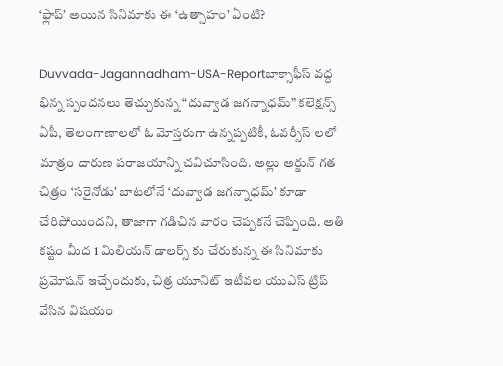‘ఫ్లాప్’ అయిన సినిమాకు ఈ ‘ఉత్సాహం’ ఏంటి?

Duvvada-Jagannadham-USA-Reportబాక్సాఫీస్ వద్ద భిన్న స్పందనలు తెచ్చుకున్న “దువ్వాడ జగన్నాధమ్” కలెక్షన్స్ ఏపీ, తెలంగాణాలలో ఓ మోస్తరుగా ఉన్నప్పటికీ, ఓవర్సీస్ లలో మాత్రం దారుణ పరాజయాన్ని చవిచూసింది. అల్లు అర్జున్ గత చిత్రం ‘సరైనోడు’ బాటలోనే ‘దువ్వాడ జగన్నాధమ్’ కూడా చేరిపోయిందని, తాజాగా గడిచిన వారం చెప్పకనే చెప్పింది. అతి కష్టం మీద 1 మిలియన్ డాలర్స్ కు చేరుకున్న ఈ సినిమాకు ప్రమోషన్ ఇచ్చేందుకు, చిత్ర యూనిట్ ఇటీవల యుఎస్ ట్రిప్ వేసిన విషయం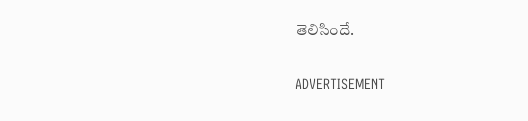తెలిసిందే.

ADVERTISEMENT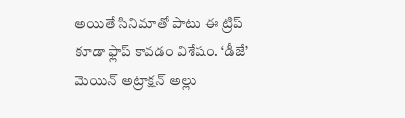అయితే సినిమాతో పాటు ఈ ట్రిప్ కూడా ఫ్లాప్ కావడం విశేషం. ‘డీజే’ మెయిన్ అట్రాక్షన్ అల్లు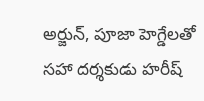అర్జున్, పూజా హెగ్డేలతో సహా దర్శకుడు హరీష్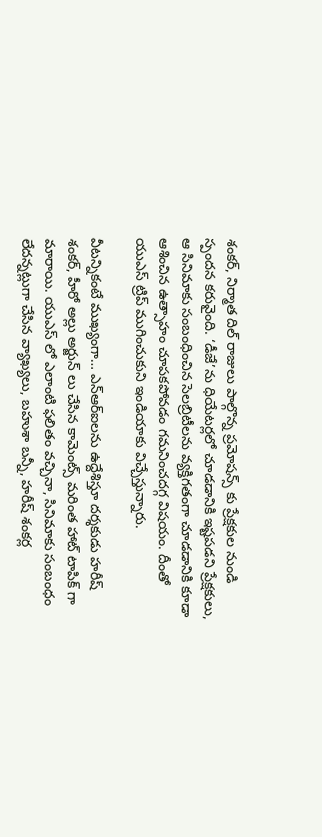శంకర్, నిర్మాత దిల్ రాజులు పాల్గొన్న ప్రమోషన్స్ కు ప్రేక్షకుల నుండి స్పందన కరువైంది. ‘డీజే’ను ధియేటర్లలో చూడడానికి ఇష్టపడని ప్రేక్షకులు, ఆ సినిమాకు సంబంధించిన సెలబ్రిటీలను వ్యక్తిగతంగా చూడడానికి కూడా ఆశించిన ఉత్సాహం చూపకపోవడం గమనించదగ్గ విషయం. దీంతో యుఎస్ ట్రిప్ ముగించుకుని ఇండియాకు విచ్చేస్తున్నారు.

వీటన్నికంటే ముఖ్యంగా… ఎన్ఆర్ఐలను ఉద్దేశిస్తూ దర్శకుడు హరీష్ శంకర్, హీరో అల్లు అర్జున్ లు చేసిన కామెంట్స్ మరింత హాట్ టాపిక్ గా మారాయి. యుఎస్ లో ఎలాంటి ఫలితం వచ్చినా, సినిమాకు సంబంధం లేదన్నట్లుగా చేసిన వ్యాఖ్యలు, బహుశా బన్నీ, హరీష్ శంకర్ల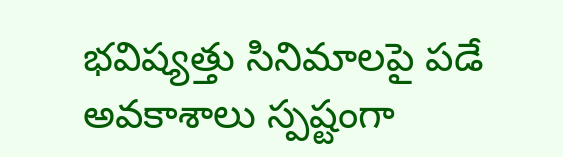భవిష్యత్తు సినిమాలపై పడే అవకాశాలు స్పష్టంగా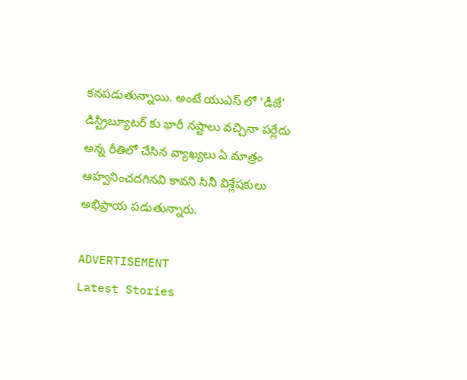కనపడుతున్నాయి. అంటే యుఎస్ లో ‘డీజే’ డిస్ట్రిబ్యూటర్ కు భారీ నష్టాలు వచ్చినా పర్లేదు అన్న రీతిలో చేసిన వ్యాఖ్యలు ఏ మాత్రం ఆహ్వనించదగినవి కావని సినీ విశ్లేషకులు అభిప్రాయ పడుతున్నారు.

ADVERTISEMENT
Latest Stories